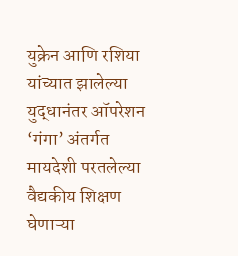युक्रेन आणि रशिया यांच्यात झालेल्या युद्धानंतर ऑपरेशन ‘गंगा’ अंतर्गत मायदेशी परतलेल्या वैद्यकीय शिक्षण घेणाऱ्या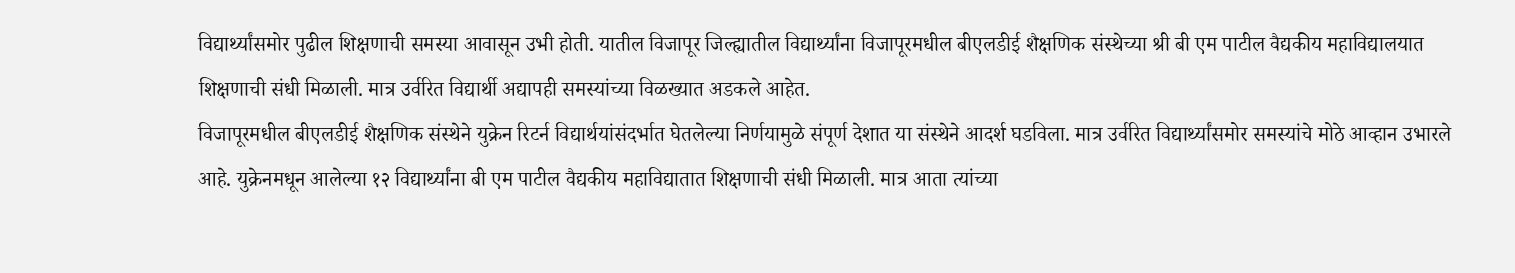विद्यार्थ्यांसमोर पुढील शिक्षणाची समस्या आवासून उभी होती. यातील विजापूर जिल्ह्यातील विद्यार्थ्यांना विजापूरमधील बीएलडीई शैक्षणिक संस्थेच्या श्री बी एम पाटील वैद्यकीय महाविद्यालयात शिक्षणाची संधी मिळाली. मात्र उर्वरित विद्यार्थी अद्यापही समस्यांच्या विळख्यात अडकले आहेत.
विजापूरमधील बीएलडीई शैक्षणिक संस्थेने युक्रेन रिटर्न विद्यार्थयांसंदर्भात घेतलेल्या निर्णयामुळे संपूर्ण देशात या संस्थेने आदर्श घडविला. मात्र उर्वरित विद्यार्थ्यांसमोर समस्यांचे मोठे आव्हान उभारले आहे. युक्रेनमधून आलेल्या १२ विद्यार्थ्यांना बी एम पाटील वैद्यकीय महाविद्यातात शिक्षणाची संधी मिळाली. मात्र आता त्यांच्या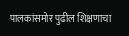पालकांसमोर पुढील शिक्षणाचा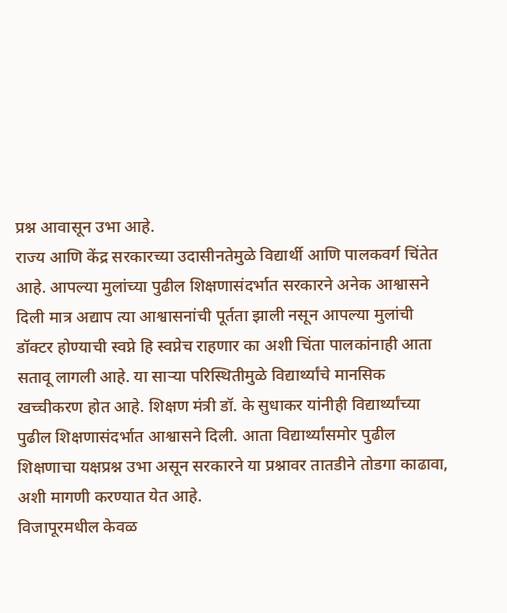प्रश्न आवासून उभा आहे.
राज्य आणि केंद्र सरकारच्या उदासीनतेमुळे विद्यार्थी आणि पालकवर्ग चिंतेत आहे. आपल्या मुलांच्या पुढील शिक्षणासंदर्भात सरकारने अनेक आश्वासने दिली मात्र अद्याप त्या आश्वासनांची पूर्तता झाली नसून आपल्या मुलांची डॉक्टर होण्याची स्वप्ने हि स्वप्नेच राहणार का अशी चिंता पालकांनाही आता सतावू लागली आहे. या साऱ्या परिस्थितीमुळे विद्यार्थ्यांचे मानसिक खच्चीकरण होत आहे. शिक्षण मंत्री डॉ. के सुधाकर यांनीही विद्यार्थ्यांच्या पुढील शिक्षणासंदर्भात आश्वासने दिली. आता विद्यार्थ्यांसमोर पुढील शिक्षणाचा यक्षप्रश्न उभा असून सरकारने या प्रश्नावर तातडीने तोडगा काढावा, अशी मागणी करण्यात येत आहे.
विजापूरमधील केवळ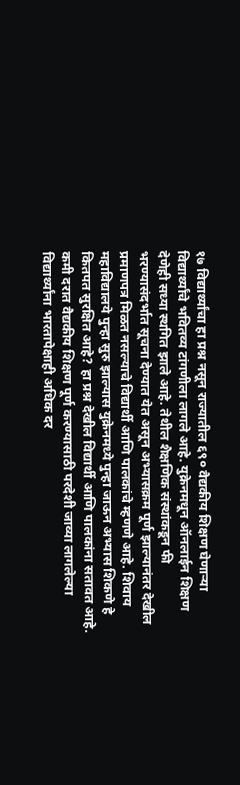१७ विद्यार्थ्यांचा हा प्रश्न नसून राज्यातील ६९० वैद्यकीय शिक्षण घेणाऱ्या विद्यार्थ्यांचे भवितव्य टांगणीला लागले आहे. युक्रेनमधून ऑनलाईन शिक्षण देणेही सध्या स्थगित झाले आहे. तेथील शैक्षणिक संस्थांकडून फी भरण्यासंदर्भात सूचना देण्यात येत असून अभ्यासक्रम पूर्ण झाल्यानंतर देखील प्रमाणपत्र मिळत नसल्याचे विद्यार्थी आणि पालकांचे म्हणणे आहे. शिवाय महाविद्यालये पुन्हा सुरु झाल्यास युक्रेनमध्ये पुन्हा जाऊन अभ्यास शिकणे हे कितपत सुरक्षित आहे? हा प्रश्न देखील विद्यार्थी आणि पालकांना सतावत आहे. कमी दरात वैद्यकीय शिक्षण पूर्ण करण्यासाठी परदेशी जाव्या लागलेल्या विद्यार्थ्यांना भारतापेक्षाही अधिक दर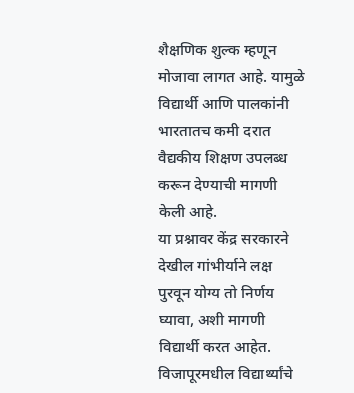शैक्षणिक शुल्क म्हणून मोजावा लागत आहे. यामुळे विद्यार्थी आणि पालकांनी भारतातच कमी दरात वैद्यकीय शिक्षण उपलब्ध करून देण्याची मागणी केली आहे.
या प्रश्नावर केंद्र सरकारने देखील गांभीर्याने लक्ष पुरवून योग्य तो निर्णय घ्यावा, अशी मागणी विद्यार्थी करत आहेत. विजापूरमधील विद्यार्थ्यांचे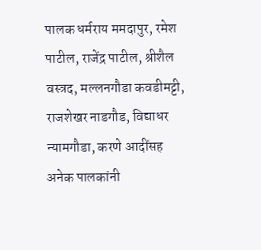पालक धर्मराय ममदापुर, रमेश पाटील, राजेंद्र पाटील, श्रीशैल वस्त्रद, मल्लनगौडा कवडीमट्टी, राजशेखर नाडगौड, विद्याधर न्यामगौडा, करणे आदींसह अनेक पालकांनी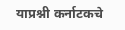याप्रश्नी कर्नाटकचे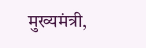मुख्यमंत्री,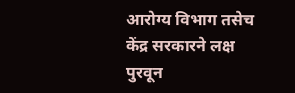आरोग्य विभाग तसेच केंद्र सरकारने लक्ष पुरवून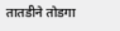तातडीने तोडगा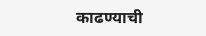काढण्याची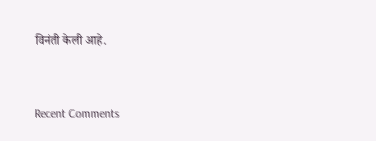विनंती केली आहे.


Recent Comments